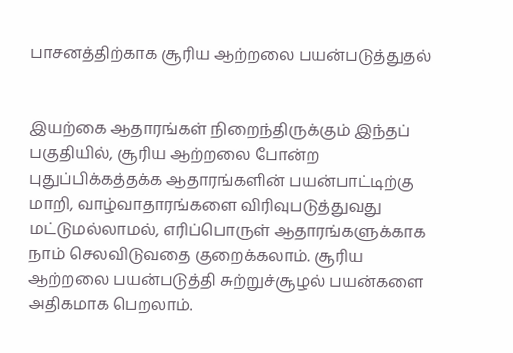பாசனத்திற்காக சூரிய ஆற்றலை பயன்படுத்துதல்


இயற்கை ஆதாரங்கள் நிறைந்திருக்கும் இந்தப் பகுதியில், சூரிய ஆற்றலை போன்ற புதுப்பிக்கத்தக்க ஆதாரங்களின் பயன்பாட்டிற்கு மாறி, வாழ்வாதாரங்களை விரிவுபடுத்துவது மட்டுமல்லாமல், எரிப்பொருள் ஆதாரங்களுக்காக நாம் செலவிடுவதை குறைக்கலாம். சூரிய ஆற்றலை பயன்படுத்தி சுற்றுச்சூழல் பயன்களை அதிகமாக பெறலாம்.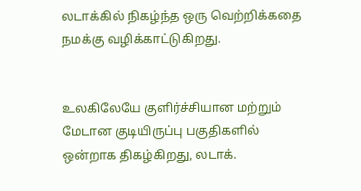லடாக்கில் நிகழ்ந்த ஒரு வெற்றிக்கதை நமக்கு வழிக்காட்டுகிறது.


உலகிலேயே குளிர்ச்சியான மற்றும் மேடான குடியிருப்பு பகுதிகளில் ஒன்றாக திகழ்கிறது, லடாக்.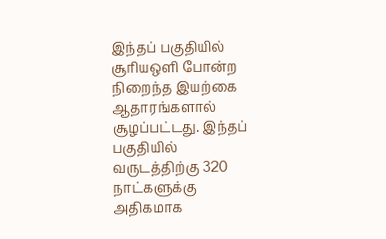இந்தப் பகுதியில் சூரியஒளி போன்ற நிறைந்த இயற்கை ஆதாரங்களால் சூழப்பட்டது. இந்தப் பகுதியில் வருடத்திற்கு 320 நாட்களுக்கு அதிகமாக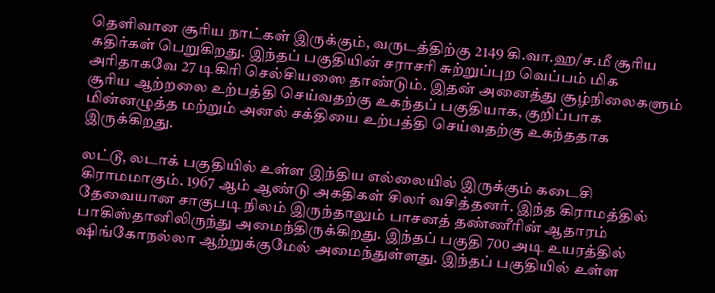தௌிவான சூரிய நாட்கள் இருக்கும், வருடத்திற்கு 2149 கி.வா.ஹ/ச.மீ சூரிய கதிர்கள் பெறுகிறது. இந்தப் பகுதியின் சராசாி சுற்றுப்புற வெப்பம் மிக அரிதாகவே 27 டிகிரி செல்சியஸை தாண்டும். இதன் அனைத்து சூழ்நிலைகளும் சூரிய ஆற்றலை உற்பத்தி செய்வதற்கு உகந்தப் பகுதியாக, குறிப்பாக மின்னழுத்த மற்றும் அனல் சக்தியை உற்பத்தி செய்வதற்கு உகந்ததாக இருக்கிறது.

லட்டூ, லடாக் பகுதியில் உள்ள இந்திய எல்லையில் இருக்கும் கடைசி கிராமமாகும். 1967 ஆம் ஆண்டு அகதிகள் சிலர் வசித்தனர். இந்த கிராமத்தில் தேவையான சாகுபடி நிலம் இருந்தாலும் பாசனத் தண்ணீரின் ஆதாரம் பாகிஸ்தானிலிருந்து அமைந்திருக்கிறது. இந்தப் பகுதி 700 அடி உயரத்தில் ஷிங்கோநல்லா ஆற்றுக்குமேல் அமைந்துள்ளது. இந்தப் பகுதியில் உள்ள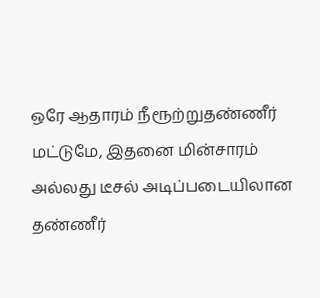ஒரே ஆதாரம் நீரூற்றுதண்ணீர் மட்டுமே, இதனை மின்சாரம் அல்லது டீசல் அடிப்படையிலான தண்ணீர்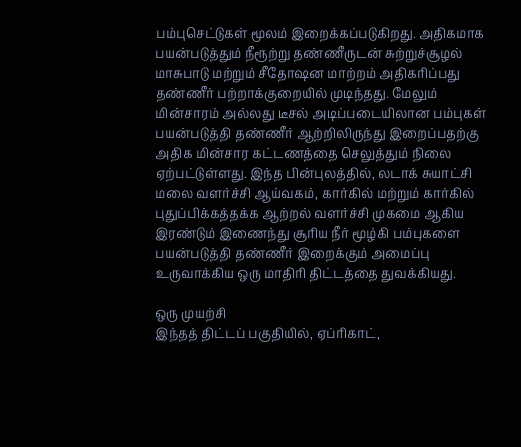பம்புசெட்டுகள் மூலம் இறைக்கப்படுகிறது. அதிகமாக பயன்படுத்தும் நீரூற்று தண்ணீருடன் சுற்றுச்சூழல் மாசுபாடு மற்றும் சீதோஷன மாற்றம் அதிகாிப்பது தண்ணீர் பற்றாக்குறையில் முடிந்தது. மேலும் மின்சாரம் அல்லது டீசல் அடிப்படையிலான பம்புகள் பயன்படுத்தி தண்ணீர் ஆற்றிலிருந்து இறைப்பதற்கு அதிக மின்சார கட்டணத்தை செலுத்தும் நிலை ஏற்பட்டுள்ளது. இந்த பின்புலத்தில், லடாக் சுயாட்சி மலை வளர்ச்சி ஆய்வகம், கார்கில் மற்றும் கார்கில் புதுப்பிக்கத்தக்க ஆற்றல் வளர்ச்சி முகமை ஆகிய இரண்டும் இணைந்து சூரிய நீர் மூழ்கி பம்புகளை பயன்படுத்தி தண்ணீர் இறைக்கும் அமைப்பு உருவாக்கிய ஒரு மாதிரி திட்டத்தை துவக்கியது.

ஒரு முயற்சி
இந்தத் திட்டப் பகுதியில், ஏப்ரிகாட்,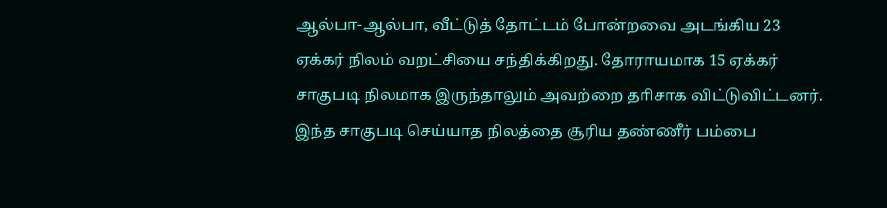ஆல்பா-ஆல்பா, வீட்டுத் தோட்டம் போன்றவை அடங்கிய 23 ஏக்கர் நிலம் வறட்சியை சந்திக்கிறது. தோராயமாக 15 ஏக்கர் சாகுபடி நிலமாக இருந்தாலும் அவற்றை தாிசாக விட்டுவிட்டனர். இந்த சாகுபடி செய்யாத நிலத்தை சூரிய தண்ணீர் பம்பை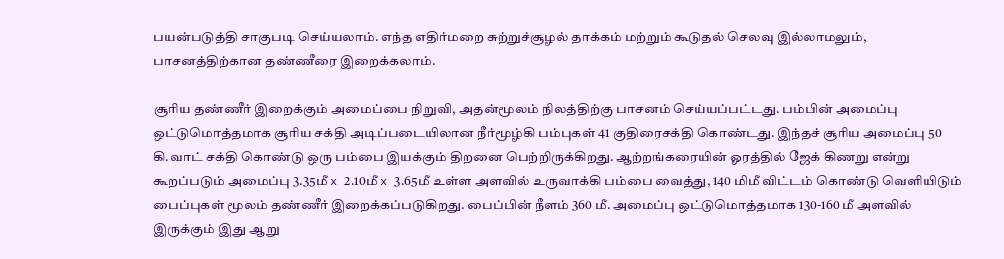பயன்படுத்தி சாகுபடி செய்யலாம். எந்த எதிர்மறை சுற்றுச்சூழல் தாக்கம் மற்றும் கூடுதல் செலவு இல்லாமலும், பாசனத்திற்கான தண்ணீரை இறைக்கலாம்.

சூரிய தண்ணீர் இறைக்கும் அமைப்பை நிறுவி, அதன்மூலம் நிலத்திற்கு பாசனம் செய்யப்பட்டது. பம்பின் அமைப்பு ஒட்டுமொத்தமாக சூரிய சக்தி அடிப்படையிலான நீர்மூழ்கி பம்புகள் 41 குதிரைசக்தி கொண்டது. இந்தச் சூரிய அமைப்பு 50 கி.வாட் சக்தி கொண்டு ஒரு பம்பை இயக்கும் திறனை பெற்றிருக்கிறது. ஆற்றங்கரையின் ஓரத்தில் ஜேக் கிணறு என்று கூறப்படும் அமைப்பு 3.35மீ x 2.10மீ x 3.65மீ உள்ள அளவில் உருவாக்கி பம்பை வைத்து, 140 மிமீ விட்டம் கொண்டு வெளியிடும் பைப்புகள் மூலம் தண்ணீர் இறைக்கப்படுகிறது. பைப்பின் நீளம் 360 மீ. அமைப்பு ஒட்டுமொத்தமாக 130-160 மீ அளவில் இருக்கும் இது ஆறு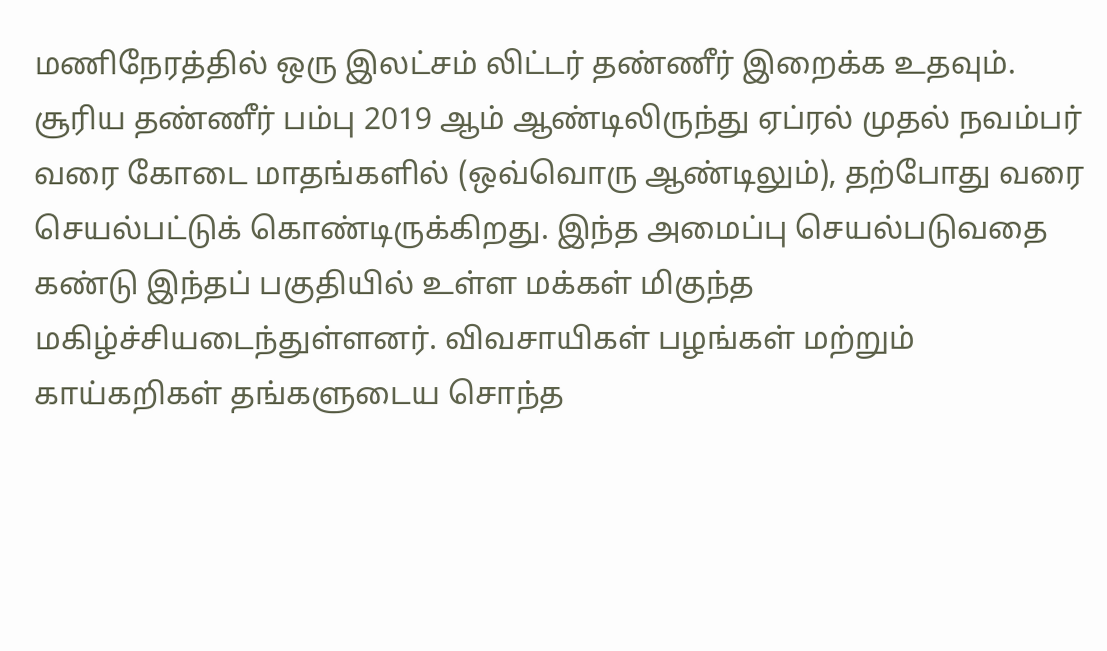மணிநேரத்தில் ஒரு இலட்சம் லிட்டர் தண்ணீர் இறைக்க உதவும்.
சூரிய தண்ணீர் பம்பு 2019 ஆம் ஆண்டிலிருந்து ஏப்ரல் முதல் நவம்பர் வரை கோடை மாதங்களில் (ஒவ்வொரு ஆண்டிலும்), தற்போது வரை செயல்பட்டுக் கொண்டிருக்கிறது. இந்த அமைப்பு செயல்படுவதை கண்டு இந்தப் பகுதியில் உள்ள மக்கள் மிகுந்த மகிழ்ச்சியடைந்துள்ளனர். விவசாயிகள் பழங்கள் மற்றும் காய்கறிகள் தங்களுடைய சொந்த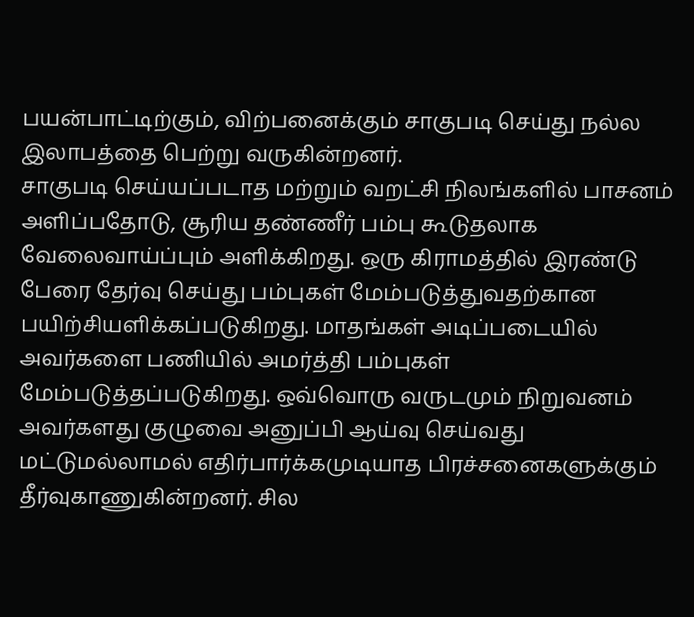பயன்பாட்டிற்கும், விற்பனைக்கும் சாகுபடி செய்து நல்ல இலாபத்தை பெற்று வருகின்றனர்.
சாகுபடி செய்யப்படாத மற்றும் வறட்சி நிலங்களில் பாசனம் அளிப்பதோடு, சூரிய தண்ணீர் பம்பு கூடுதலாக வேலைவாய்ப்பும் அளிக்கிறது. ஒரு கிராமத்தில் இரண்டு பேரை தேர்வு செய்து பம்புகள் மேம்படுத்துவதற்கான பயிற்சியளிக்கப்படுகிறது. மாதங்கள் அடிப்படையில் அவர்களை பணியில் அமர்த்தி பம்புகள் மேம்படுத்தப்படுகிறது. ஒவ்வொரு வருடமும் நிறுவனம் அவர்களது குழுவை அனுப்பி ஆய்வு செய்வது மட்டுமல்லாமல் எதிர்பார்க்கமுடியாத பிரச்சனைகளுக்கும் தீர்வுகாணுகின்றனர். சில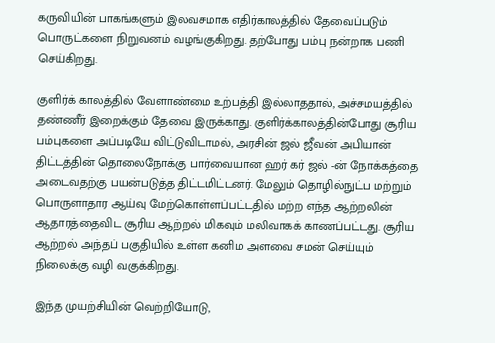கருவியின் பாகங்களும் இலவசமாக எதிர்காலத்தில் தேவைப்படும் பொருட்களை நிறுவனம் வழங்குகிறது. தற்போது பம்பு நன்றாக பணி செய்கிறது.

குளிர்க் காலத்தில் வேளாண்மை உற்பத்தி இல்லாததால், அச்சமயத்தில் தண்ணீர் இறைக்கும் தேவை இருக்காது. குளிர்க்காலத்தின்போது சூரிய பம்புகளை அப்படியே விட்டுவிடாமல், அரசின் ஜல் ஜீவன் அபியான் திட்டத்தின் தொலைநோக்கு பார்வையான ஹர் கர் ஜல் -ன் நோக்கத்தை அடைவதற்கு பயன்படுத்த திட்டமிட்டனர். மேலும் தொழில்நுட்ப மற்றும் பொருளாதார ஆய்வு மேற்கொள்ளப்பட்டதில் மற்ற எந்த ஆற்றலின் ஆதாரத்தைவிட சூரிய ஆற்றல் மிகவும் மலிவாகக் காணப்பட்டது. சூரிய ஆற்றல் அந்தப் பகுதியில் உள்ள கனிம அளவை சமன் செய்யும் நிலைக்கு வழி வகுக்கிறது.

இந்த முயற்சியின் வெற்றியோடு,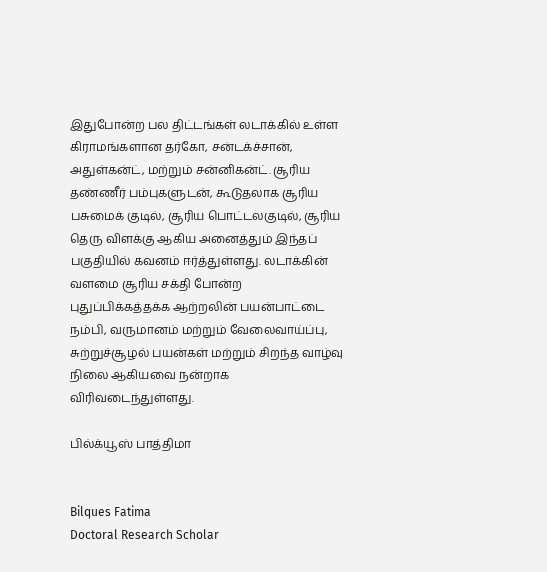இதுபோன்ற பல திட்டங்கள் லடாக்கில் உள்ள கிராமங்களான தர்கோ, சன்டக்ச்சான், அதுள்கன்ட், மற்றும் சன்னிகன்ட். சூரிய தண்ணீர் பம்புகளுடன், கூடுதலாக சூரிய பசுமைக் குடில், சூரிய பொட்டலகுடில், சூரிய தெரு விளக்கு ஆகிய அனைத்தும் இந்தப் பகுதியில் கவனம் ஈர்த்துள்ளது. லடாக்கின் வளமை சூரிய சக்தி போன்ற புதுப்பிக்கத்தக்க ஆற்றலின் பயன்பாட்டை நம்பி, வருமானம் மற்றும் வேலைவாய்ப்பு, சுற்றுச்சூழல் பயன்கள் மற்றும் சிறந்த வாழ்வு நிலை ஆகியவை நன்றாக விரிவடைந்துள்ளது.

பில்க்யூஸ் பாத்திமா


Bilques Fatima
Doctoral Research Scholar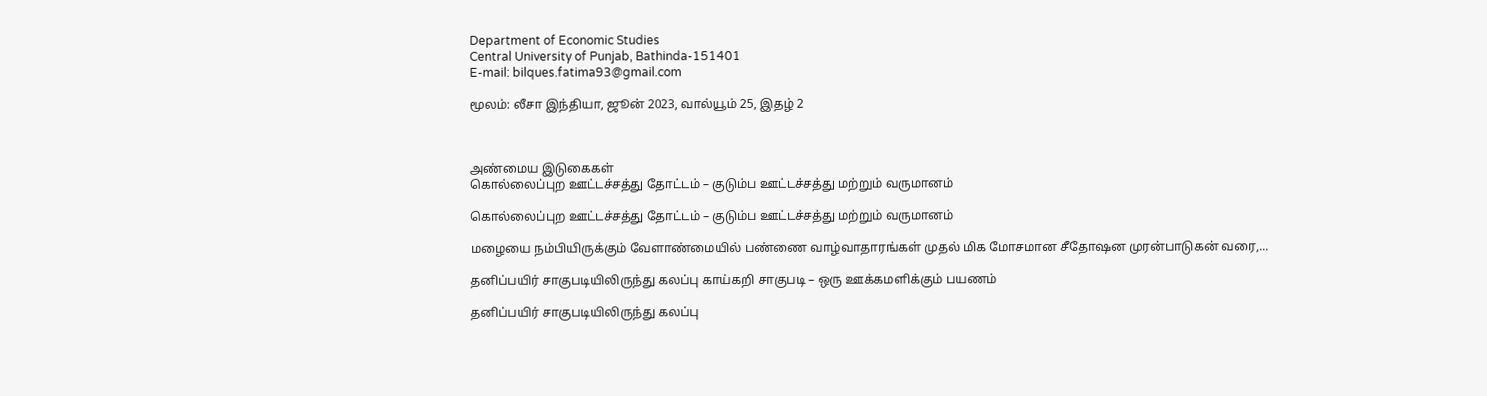Department of Economic Studies
Central University of Punjab, Bathinda-151401
E-mail: bilques.fatima93@gmail.com

மூலம்: லீசா இந்தியா, ஜூன் 2023, வால்யூம் 25, இதழ் 2



அண்மைய இடுகைகள்
கொல்லைப்புற ஊட்டச்சத்து தோட்டம் – குடும்ப ஊட்டச்சத்து மற்றும் வருமானம்

கொல்லைப்புற ஊட்டச்சத்து தோட்டம் – குடும்ப ஊட்டச்சத்து மற்றும் வருமானம்

மழையை நம்பியிருக்கும் வேளாண்மையில் பண்ணை வாழ்வாதாரங்கள் முதல் மிக மோசமான சீதோஷன முரன்பாடுகன் வரை,...

தனிப்பயிர் சாகுபடியிலிருந்து கலப்பு காய்கறி சாகுபடி – ஒரு ஊக்கமளிக்கும் பயணம்

தனிப்பயிர் சாகுபடியிலிருந்து கலப்பு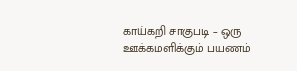காய்கறி சாகுபடி – ஒரு ஊக்கமளிக்கும் பயணம்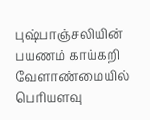புஷ்பாஞ்சலியின் பயணம் காய்கறி வேளாண்மையில் பொியளவு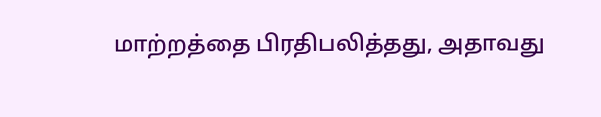மாற்றத்தை பிரதிபலித்தது, அதாவது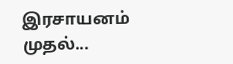இரசாயனம் முதல்...